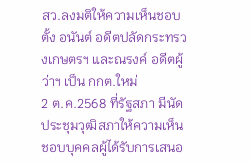สว.ลงมติให้ความเห็นชอบตั้ง อนันต์ อดีตปลัดกระทรวงเกษตรฯ และณรงค์ อดีตผู้ว่าฯ เป็น กกต.ใหม่
2 ต.ค.2568 ที่รัฐสภา มีนัดประชุมวุฒิสภาให้ความเห็นชอบบุคคลผู้ได้รับการเสนอ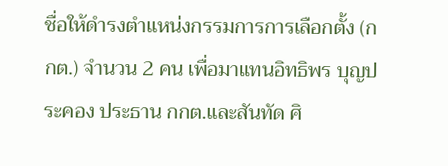ชื่อให้ดำรงตำแหน่งกรรมการการเลือกตั้ง (กกต.) จำนวน 2 คน เพื่อมาแทนอิทธิพร บุญประคอง ประธาน กกต.และสันทัด ศิ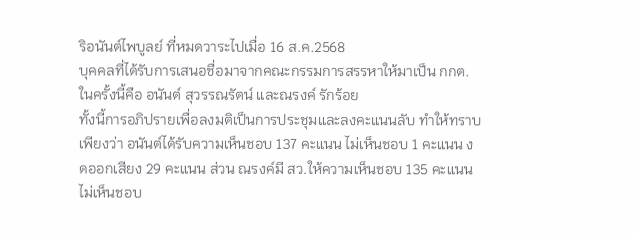ริอนันต์ไพบูลย์ ที่หมดวาระไปเมื่อ 16 ส.ค.2568
บุคคลที่ได้รับการเสนอชื่อมาจากคณะกรรมการสรรหาให้มาเป็น กกต. ในครั้งนี้คือ อนันต์ สุวรรณรัตน์ และณรงค์ รักร้อย
ทั้งนี้การอภิปรายเพื่อลงมติเป็นการประชุมและลงคะแนนลับ ทำให้ทราบเพียงว่า อนันต์ได้รับความเห็นชอบ 137 คะแนน ไม่เห็นชอบ 1 คะแนน งดออกเสียง 29 คะแนน ส่วน ณรงค์มี สว.ให้ความเห็นชอบ 135 คะแนน ไม่เห็นชอบ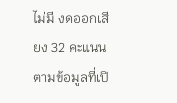ไม่มี งดออกเสียง 32 คะแนน
ตามข้อมูลที่เปิ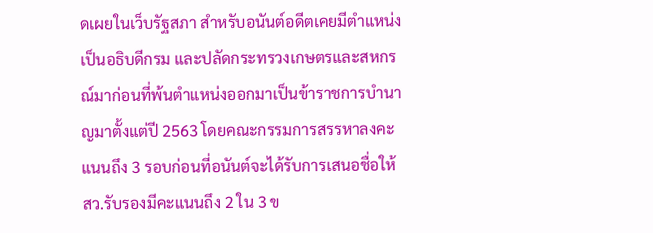ดเผยในเว็บรัฐสภา สำหรับอนันต์อดีตเคยมีตำแหน่งเป็นอธิบดีกรม และปลัดกระทรวงเกษตรและสหกรณ์มาก่อนที่พ้นตำแหน่งออกมาเป็นข้าราชการบำนาญมาตั้งแต่ปี 2563 โดยคณะกรรมการสรรหาลงคะแนนถึง 3 รอบก่อนที่อนันต์จะได้รับการเสนอชื่อให้ สว.รับรองมีคะแนนถึง 2 ใน 3 ข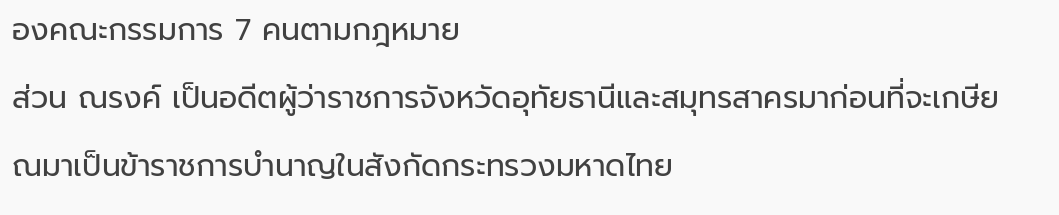องคณะกรรมการ 7 คนตามกฎหมาย
ส่วน ณรงค์ เป็นอดีตผู้ว่าราชการจังหวัดอุทัยธานีและสมุทรสาครมาก่อนที่จะเกษียณมาเป็นข้าราชการบำนาญในสังกัดกระทรวงมหาดไทย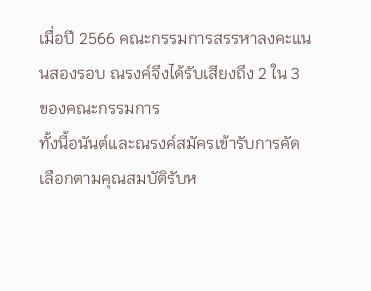เมื่อปี 2566 คณะกรรมการสรรหาลงคะแนนสองรอบ ณรงค์จึงได้รับเสียงถึง 2 ใน 3 ของคณะกรรมการ
ทั้งนี้อนันต์และณรงค์สมัครเข้ารับการคัดเลือกตามคุณสมบัติรับห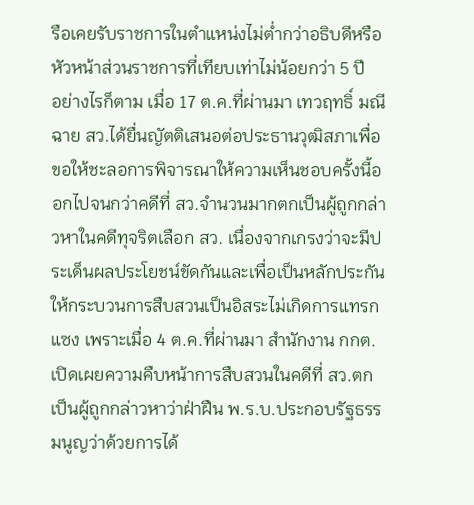รือเคยรับราชการในตำแหน่งไม่ต่ำกว่าอธิบดีหรือหัวหน้าส่วนราชการที่เทียบเท่าไม่น้อยกว่า 5 ปี
อย่างไรก็ตาม เมื่อ 17 ต.ค.ที่ผ่านมา เทวฤทธิ์ มณีฉาย สว.ได้ยื่นญัตติเสนอต่อประธานวุฒิสภาเพื่อขอให้ชะลอการพิจารณาให้ความเห็นชอบครั้งนี้ออกไปจนกว่าคดีที่ สว.จำนวนมากตกเป็นผู้ถูกกล่าวหาในคดีทุจริตเลือก สว. เนื่องจากเกรงว่าจะมีประเด็นผลประโยชน์ขัดกันและเพื่อเป็นหลักประกันให้กระบวนการสืบสวนเป็นอิสระไม่เกิดการแทรกแซง เพราะเมื่อ 4 ต.ค.ที่ผ่านมา สำนักงาน กกต.เปิดเผยความคืบหน้าการสืบสวนในคดีที่ สว.ตกเป็นผู้ถูกกล่าวหาว่าฝ่าฝืน พ.ร.บ.ประกอบรัฐธรรมนูญว่าด้วยการได้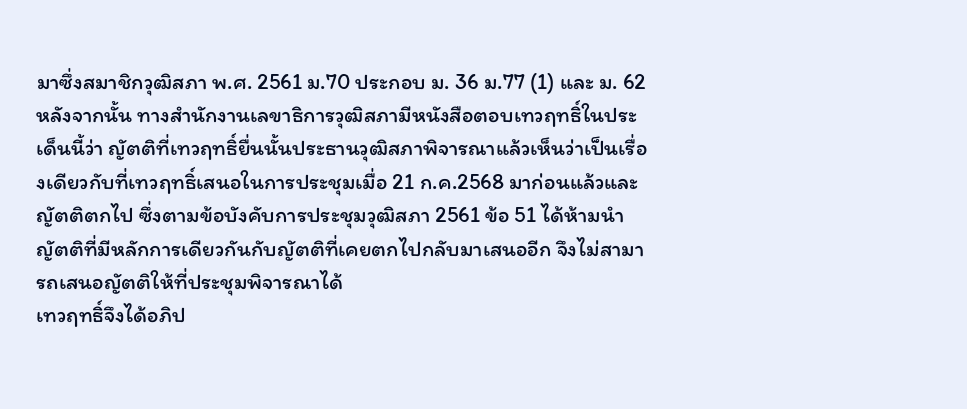มาซึ่งสมาชิกวุฒิสภา พ.ศ. 2561 ม.70 ประกอบ ม. 36 ม.77 (1) และ ม. 62
หลังจากนั้น ทางสำนักงานเลขาธิการวุฒิสภามีหนังสือตอบเทวฤทธิ์ในประเด็นนี้ว่า ญัตติที่เทวฤทธิ์ยื่นนั้นประธานวุฒิสภาพิจารณาแล้วเห็นว่าเป็นเรื่องเดียวกับที่เทวฤทธิ์เสนอในการประชุมเมื่อ 21 ก.ค.2568 มาก่อนแล้วและญัตติตกไป ซึ่งตามข้อบังคับการประชุมวุฒิสภา 2561 ข้อ 51 ได้ห้ามนำญัตติที่มีหลักการเดียวกันกับญัตติที่เคยตกไปกลับมาเสนออีก จึงไม่สามารถเสนอญัตติให้ที่ประชุมพิจารณาได้
เทวฤทธิ์จึงได้อภิป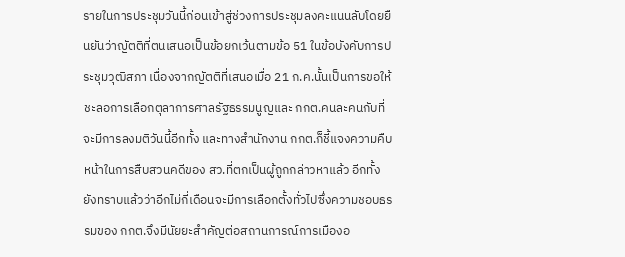รายในการประชุมวันนี้ก่อนเข้าสู่ช่วงการประชุมลงคะแนนลับโดยยืนยันว่าญัตติที่ตนเสนอเป็นข้อยกเว้นตามข้อ 51 ในข้อบังคับการประชุมวุฒิสภา เนื่องจากญัตติที่เสนอเมื่อ 21 ก.ค.นั้นเป็นการขอให้ชะลอการเลือกตุลาการศาลรัฐธรรมนูญและ กกต.คนละคนกับที่จะมีการลงมติวันนี้อีกทั้ง และทางสำนักงาน กกต.ก็ชี้แจงความคืบหน้าในการสืบสวนคดีของ สว.ที่ตกเป็นผู้ถูกกล่าวหาแล้ว อีกทั้งยังทราบแล้วว่าอีกไม่กี่เดือนจะมีการเลือกตั้งทั่วไปซึ่งความชอบธรรมของ กกต.จึงมีนัยยะสำคัญต่อสถานการณ์การเมืองอ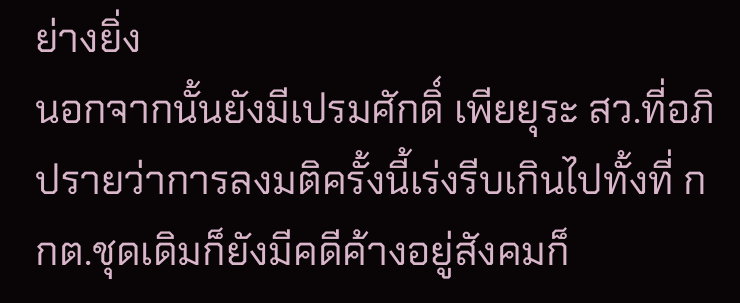ย่างยิ่ง
นอกจากนั้นยังมีเปรมศักดิ์ เพียยุระ สว.ที่อภิปรายว่าการลงมติครั้งนี้เร่งรีบเกินไปทั้งที่ กกต.ชุดเดิมก็ยังมีคดีค้างอยู่สังคมก็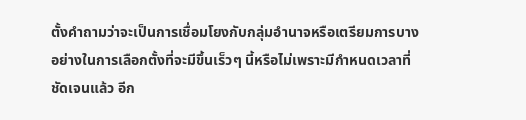ตั้งคำถามว่าจะเป็นการเชื่อมโยงกับกลุ่มอำนาจหรือเตรียมการบางอย่างในการเลือกตั้งที่จะมีขึ้นเร็วๆ นี้หรือไม่เพราะมีกำหนดเวลาที่ชัดเจนแล้ว อีก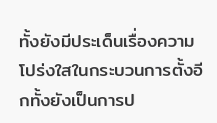ทั้งยังมีประเด็นเรื่องความโปร่งใสในกระบวนการตั้งอีกทั้งยังเป็นการป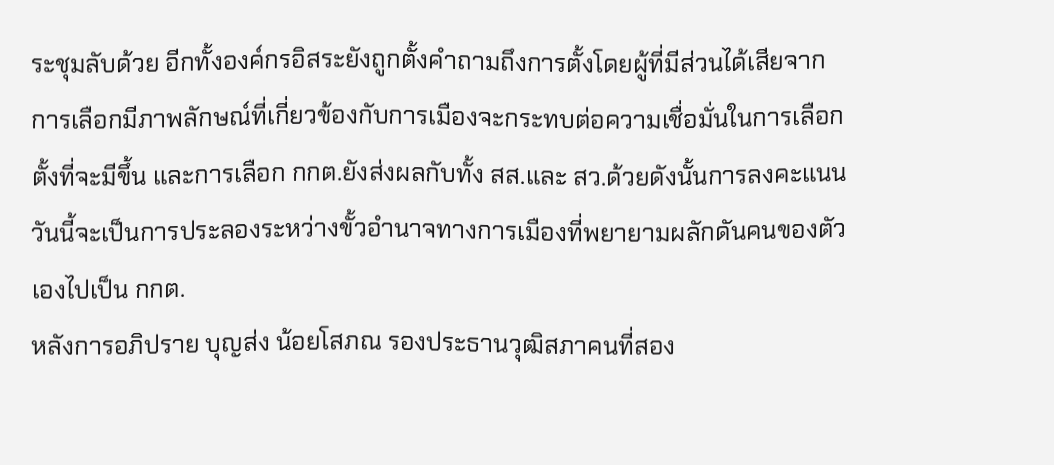ระชุมลับด้วย อีกทั้งองค์กรอิสระยังถูกตั้งคำถามถึงการตั้งโดยผู้ที่มีส่วนได้เสียจากการเลือกมีภาพลักษณ์ที่เกี่ยวข้องกับการเมืองจะกระทบต่อความเชื่อมั่นในการเลือกตั้งที่จะมีขึ้น และการเลือก กกต.ยังส่งผลกับทั้ง สส.และ สว.ด้วยดังนั้นการลงคะแนนวันนี้จะเป็นการประลองระหว่างขั้วอำนาจทางการเมืองที่พยายามผลักดันคนของตัวเองไปเป็น กกต.
หลังการอภิปราย บุญส่ง น้อยโสภณ รองประธานวุฒิสภาคนที่สอง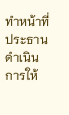ทำหน้าที่ประธานดำเนินการให้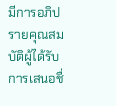มีการอภิปรายคุณสมบัติผู้ได้รับการเสนอชื่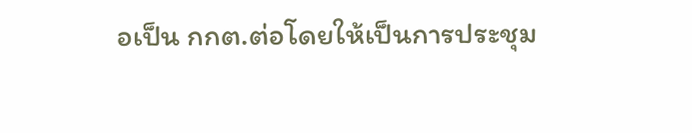อเป็น กกต.ต่อโดยให้เป็นการประชุม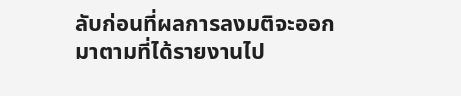ลับก่อนที่ผลการลงมติจะออกมาตามที่ได้รายงานไป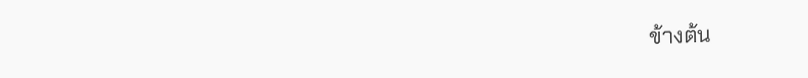ข้างต้น